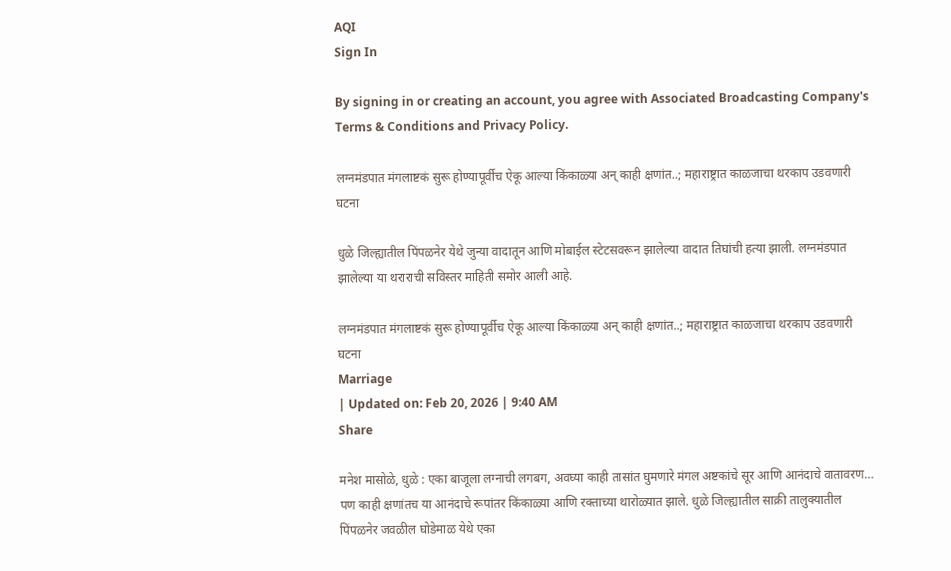AQI
Sign In

By signing in or creating an account, you agree with Associated Broadcasting Company's Terms & Conditions and Privacy Policy.

लग्नमंडपात मंगलाष्टकं सुरू होण्यापूर्वीच ऐकू आल्या किंकाळ्या अन् काही क्षणांत..; महाराष्ट्रात काळजाचा थरकाप उडवणारी घटना

धुळे जिल्ह्यातील पिंपळनेर येथे जुन्या वादातून आणि मोबाईल स्टेटसवरून झालेल्या वादात तिघांची हत्या झाली. लग्नमंडपात झालेल्या या थराराची सविस्तर माहिती समोर आली आहे.

लग्नमंडपात मंगलाष्टकं सुरू होण्यापूर्वीच ऐकू आल्या किंकाळ्या अन् काही क्षणांत..; महाराष्ट्रात काळजाचा थरकाप उडवणारी घटना
Marriage
| Updated on: Feb 20, 2026 | 9:40 AM
Share

मनेश मासोळे, धुळे : एका बाजूला लग्नाची लगबग, अवघ्या काही तासांत घुमणारे मंगल अष्टकांचे सूर आणि आनंदाचे वातावरण… पण काही क्षणांतच या आनंदाचे रूपांतर किंकाळ्या आणि रक्ताच्या थारोळ्यात झाले. धुळे जिल्ह्यातील साक्री तालुक्यातील पिंपळनेर जवळील घोडेमाळ येथे एका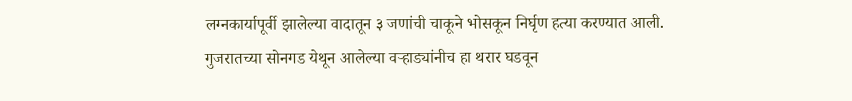लग्नकार्यापूर्वी झालेल्या वादातून ३ जणांची चाकूने भोसकून निर्घृण हत्या करण्यात आली. गुजरातच्या सोनगड येथून आलेल्या वऱ्हाड्यांनीच हा थरार घडवून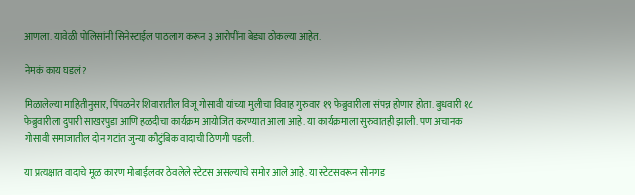आणला. यावेळी पोलिसांनी सिनेस्टाईल पाठलाग करून ३ आरोपींना बेड्या ठोकल्या आहेत.

नेमकं काय घडलं?

मिळालेल्या माहितीनुसार, पिंपळनेर शिवारातील विजू गोसावी यांच्या मुलीचा विवाह गुरुवार १९ फेब्रुवारीला संपन्न होणार होता. बुधवारी १८ फेब्रुवारीला दुपारी साखरपुडा आणि हळदीचा कार्यक्रम आयोजित करण्यात आला आहे. या कार्यक्रमाला सुरुवातही झाली. पण अचानक गोसावी समाजातील दोन गटांत जुन्या कौटुंबिक वादाची ठिणगी पडली.

या प्रत्यक्षात वादाचे मूळ कारण मोबाईलवर ठेवलेले स्टेटस असल्याचे समोर आले आहे. या स्टेटसवरून सोनगड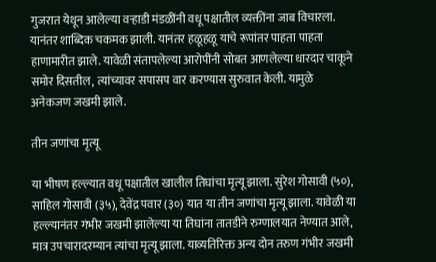गुजरात येथून आलेल्या वऱ्हाडी मंडळींनी वधू पक्षातील व्यक्तींना जाब विचारला. यानंतर शाब्दिक चकमक झाली. यानंतर हळूहळू याचे रूपांतर पाहता पाहता हाणामारीत झाले. यावेळी संतापलेल्या आरोपींनी सोबत आणलेल्या धारदार चाकूने समोर दिसतील, त्यांच्यावर सपासप वार करण्यास सुरुवात केली. यामुळे अनेकजण जखमी झाले.

तीन जणांचा मृत्यू

या भीषण हल्ल्यात वधू पक्षातील खालील तिघांचा मृत्यू झाला. सुरेश गोसावी (५०), साहिल गोसावी (३५), देवेंद्र पवार (३०) यात या तीन जणांचा मृत्यू झाला. यावेळी या हल्ल्यानंतर गंभीर जखमी झालेल्या या तिघांना तातडीने रुग्णालयात नेण्यात आले, मात्र उपचारादरम्यान त्यांचा मृत्यू झाला. याव्यतिरिक्त अन्य दोन तरुण गंभीर जखमी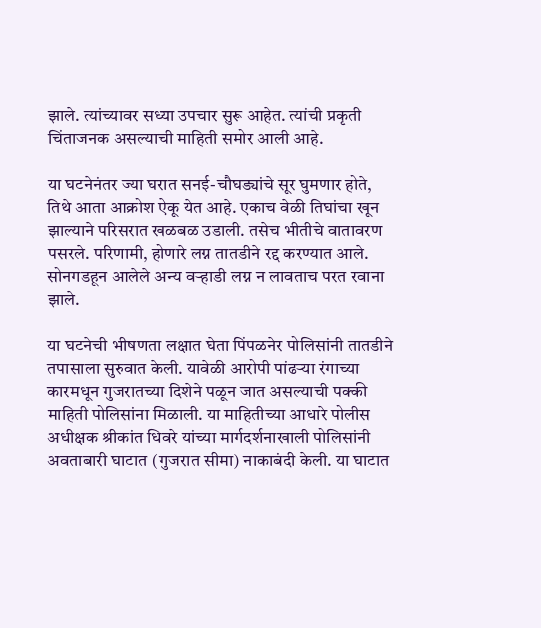झाले. त्यांच्यावर सध्या उपचार सुरू आहेत. त्यांची प्रकृती चिंताजनक असल्याची माहिती समोर आली आहे.

या घटनेनंतर ज्या घरात सनई-चौघड्यांचे सूर घुमणार होते, तिथे आता आक्रोश ऐकू येत आहे. एकाच वेळी तिघांचा खून झाल्याने परिसरात खळबळ उडाली. तसेच भीतीचे वातावरण पसरले. परिणामी, होणारे लग्न तातडीने रद्द करण्यात आले. सोनगडहून आलेले अन्य वऱ्हाडी लग्न न लावताच परत रवाना झाले.

या घटनेची भीषणता लक्षात घेता पिंपळनेर पोलिसांनी तातडीने तपासाला सुरुवात केली. यावेळी आरोपी पांढऱ्या रंगाच्या कारमधून गुजरातच्या दिशेने पळून जात असल्याची पक्की माहिती पोलिसांना मिळाली. या माहितीच्या आधारे पोलीस अधीक्षक श्रीकांत धिवरे यांच्या मार्गदर्शनाखाली पोलिसांनी अवताबारी घाटात (गुजरात सीमा) नाकाबंदी केली. या घाटात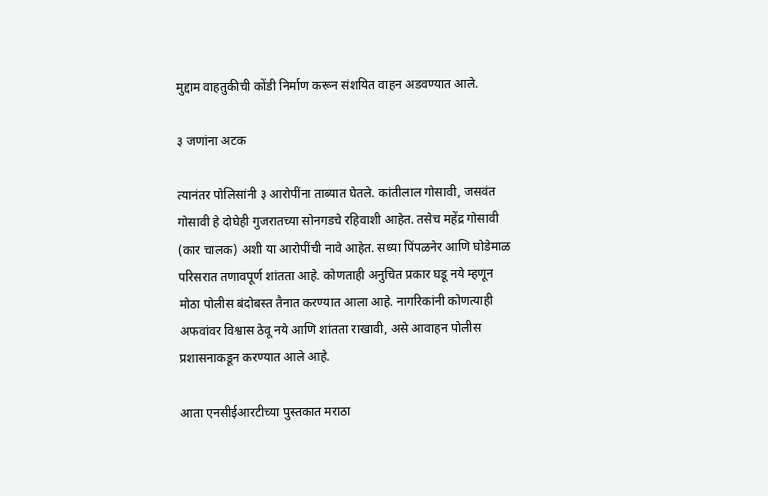मुद्दाम वाहतुकीची कोंडी निर्माण करून संशयित वाहन अडवण्यात आले.

३ जणांना अटक

त्यानंतर पोलिसांनी ३ आरोपींना ताब्यात घेतले. कांतीलाल गोसावी, जसवंत गोसावी हे दोघेही गुजरातच्या सोनगडचे रहिवाशी आहेत. तसेच महेंद्र गोसावी (कार चालक) अशी या आरोपींची नावे आहेत. सध्या पिंपळनेर आणि घोडेमाळ परिसरात तणावपूर्ण शांतता आहे. कोणताही अनुचित प्रकार घडू नये म्हणून मोठा पोलीस बंदोबस्त तैनात करण्यात आला आहे. नागरिकांनी कोणत्याही अफवांवर विश्वास ठेवू नये आणि शांतता राखावी, असे आवाहन पोलीस प्रशासनाकडून करण्यात आले आहे.

आता एनसीईआरटीच्या पुस्तकात मराठा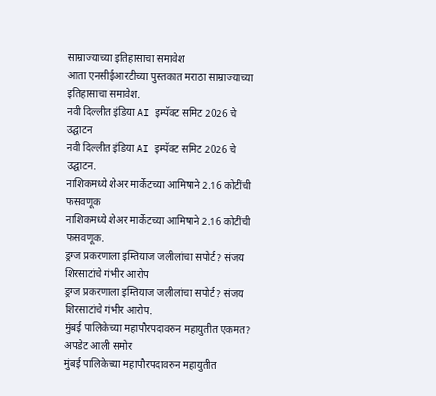साम्राज्याच्या इतिहासाचा समावेश
आता एनसीईआरटीच्या पुस्तकात मराठा साम्राज्याच्या इतिहासाचा समावेश.
नवी दिल्लीत इंडिया AI इम्पॅक्ट समिट 2026 चे उद्घाटन
नवी दिल्लीत इंडिया AI इम्पॅक्ट समिट 2026 चे उद्घाटन.
नाशिकमध्ये शेअर मार्केटच्या आमिषाने 2.16 कोटींची फसवणूक
नाशिकमध्ये शेअर मार्केटच्या आमिषाने 2.16 कोटींची फसवणूक.
ड्रग्ज प्रकरणाला इम्तियाज जलीलांचा सपोर्ट? संजय शिरसाटांचे गंभीर आरोप
ड्रग्ज प्रकरणाला इम्तियाज जलीलांचा सपोर्ट? संजय शिरसाटांचे गंभीर आरोप.
मुंबई पालिकेच्या महापौरपदावरुन महायुतीत एकमत? अपडेट आली समोर
मुंबई पालिकेच्या महापौरपदावरुन महायुतीत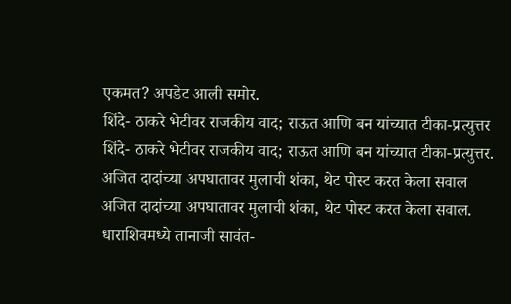एकमत? अपडेट आली समोर.
शिंदे- ठाकरे भेटीवर राजकीय वाद; राऊत आणि बन यांच्यात टीका-प्रत्युत्तर
शिंदे- ठाकरे भेटीवर राजकीय वाद; राऊत आणि बन यांच्यात टीका-प्रत्युत्तर.
अजित दादांच्या अपघातावर मुलाची शंका, थेट पोस्ट करत केला सवाल
अजित दादांच्या अपघातावर मुलाची शंका, थेट पोस्ट करत केला सवाल.
धाराशिवमध्ये तानाजी सावंत-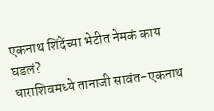एकनाथ शिंदेंच्या भेटीत नेमकं काय घडलं?
धाराशिवमध्ये तानाजी सावंत-एकनाथ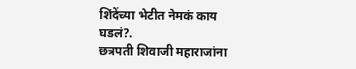शिंदेंच्या भेटीत नेमकं काय घडलं?.
छत्रपती शिवाजी महाराजांना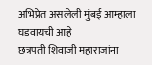अभिप्रेत असलेली मुंबई आम्हाला घडवायची आहे
छत्रपती शिवाजी महाराजांना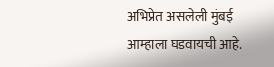अभिप्रेत असलेली मुंबई आम्हाला घडवायची आहे.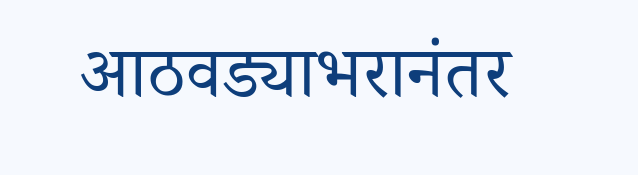आठवड्याभरानंतर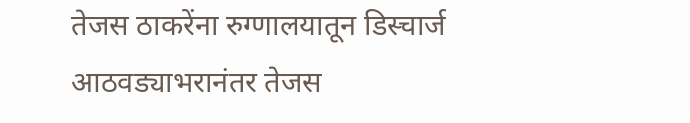तेजस ठाकरेंना रुग्णालयातून डिस्चार्ज
आठवड्याभरानंतर तेजस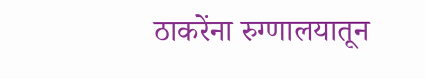ठाकरेंना रुग्णालयातून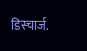डिस्चार्ज.